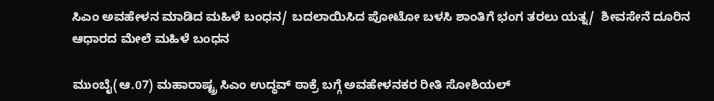ಸಿಎಂ ಅವಹೇಳನ ಮಾಡಿದ ಮಹಿಳೆ ಬಂಧನ/ ಬದಲಾಯಿಸಿದ ಪೋಟೋ ಬಳಸಿ ಶಾಂತಿಗೆ ಭಂಗ ತರಲು ಯತ್ನ/  ಶೀವಸೇನೆ ದೂರಿನ ಆಧಾರದ ಮೇಲೆ ಮಹಿಳೆ ಬಂಧನ

ಮುಂಬೈ(ಆ.07) ಮಹಾರಾಷ್ಟ್ರ ಸಿಎಂ ಉದ್ಧವ್ ಠಾಕ್ರೆ ಬಗ್ಗೆ ಅವಹೇಳನಕರ ರೀತಿ ಸೋಶಿಯಲ್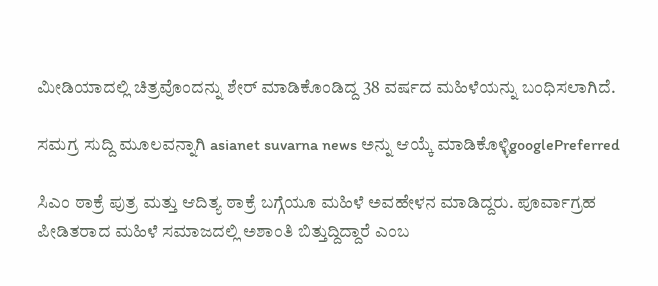ಮೀಡಿಯಾದಲ್ಲಿ ಚಿತ್ರವೊಂದನ್ನು ಶೇರ್ ಮಾಡಿಕೊಂಡಿದ್ದ 38 ವರ್ಷದ ಮಹಿಳೆಯನ್ನು ಬಂಧಿಸಲಾಗಿದೆ.

ಸಮಗ್ರ ಸುದ್ದಿ ಮೂಲವನ್ನಾಗಿ asianet suvarna news ಅನ್ನು ಆಯ್ಕೆ ಮಾಡಿಕೊಳ್ಳಿgooglePreferred

ಸಿಎಂ ಠಾಕ್ರೆ ಪುತ್ರ ಮತ್ತು ಆದಿತ್ಯ ಠಾಕ್ರೆ ಬಗ್ಗೆಯೂ ಮಹಿಳೆ ಅವಹೇಳನ ಮಾಡಿದ್ದರು. ಪೂರ್ವಾಗ್ರಹ ಪೀಡಿತರಾದ ಮಹಿಳೆ ಸಮಾಜದಲ್ಲಿ ಅಶಾಂತಿ ಬಿತ್ತುದ್ದಿದ್ದಾರೆ ಎಂಬ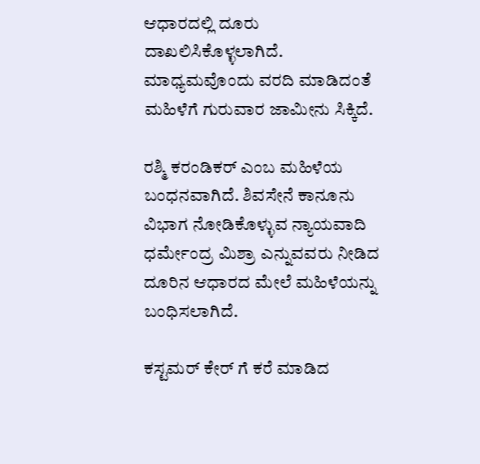ಆಧಾರದಲ್ಲಿ ದೂರು ದಾಖಲಿಸಿಕೊಳ್ಳಲಾಗಿದೆ. ಮಾಧ್ಯಮವೊಂದು ವರದಿ ಮಾಡಿದಂತೆ ಮಹಿಳೆಗೆ ಗುರುವಾರ ಜಾಮೀನು ಸಿಕ್ಕಿದೆ.

ರಶ್ಮಿ ಕರಂಡಿಕರ್ ಎಂಬ ಮಹಿಳೆಯ ಬಂಧನವಾಗಿದೆ. ಶಿವಸೇನೆ ಕಾನೂನು ವಿಭಾಗ ನೋಡಿಕೊಳ್ಳುವ ನ್ಯಾಯವಾದಿ ಧರ್ಮೇಂದ್ರ ಮಿಶ್ರಾ ಎನ್ನುವವರು ನೀಡಿದ ದೂರಿನ ಆಧಾರದ ಮೇಲೆ ಮಹಿಳೆಯನ್ನು ಬಂಧಿಸಲಾಗಿದೆ.

ಕಸ್ಟಮರ್ ಕೇರ್ ಗೆ ಕರೆ ಮಾಡಿದ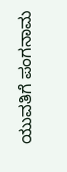ಯುವತಿಗೆ ಪಂಗನಾಮ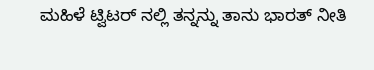ಮಹಿಳೆ ಟ್ವಿಟರ್ ನಲ್ಲಿ ತನ್ನನ್ನು ತಾನು ಭಾರತ್ ನೀತಿ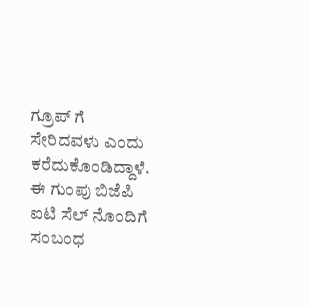ಗ್ರೂಪ್ ಗೆ ಸೇರಿದವಳು ಎಂದು ಕರೆದುಕೊಂಡಿದ್ದಾಳೆ. ಈ ಗುಂಪು ಬಿಜೆಪಿ ಐಟಿ ಸೆಲ್ ನೊಂದಿಗೆ ಸಂಬಂಧ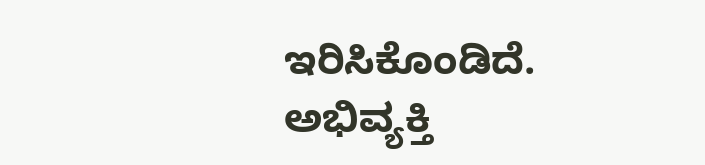ಇರಿಸಿಕೊಂಡಿದೆ. ಅಭಿವ್ಯಕ್ತಿ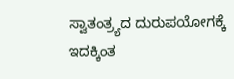ಸ್ವಾತಂತ್ರ್ಯದ ದುರುಪಯೋಗಕ್ಕೆ ಇದಕ್ಕಿಂತ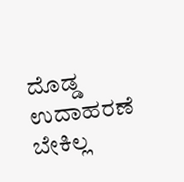ದೊಡ್ಡ ಉದಾಹರಣೆ ಬೇಕಿಲ್ಲ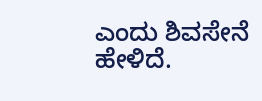ಎಂದು ಶಿವಸೇನೆ ಹೇಳಿದೆ.